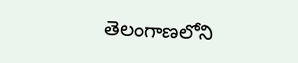తెలంగాణలోని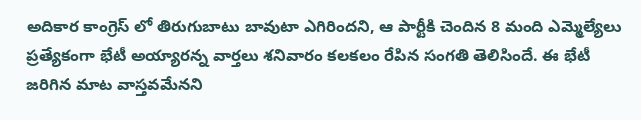అదికార కాంగ్రెస్ లో తిరుగుబాటు బావుటా ఎగిరిందని, ఆ పార్టీకి చెందిన 8 మంది ఎమ్మెల్యేలు ప్రత్యేకంగా భేటీ అయ్యారన్న వార్తలు శనివారం కలకలం రేపిన సంగతి తెలిసిందే. ఈ భేటీ జరిగిన మాట వాస్తవమేనని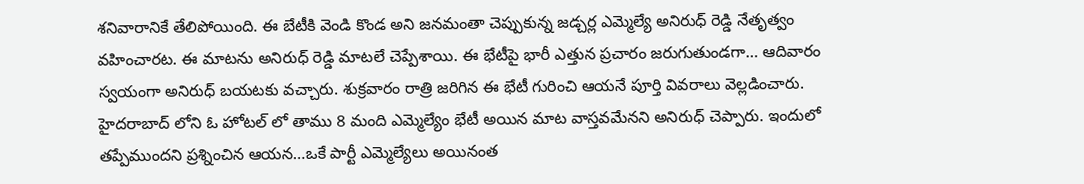శనివారానికే తేలిపోయింది. ఈ బేటీకి వెండి కొండ అని జనమంతా చెప్పుకున్న జడ్చర్ల ఎమ్మెల్యే అనిరుధ్ రెడ్డి నేతృత్వం వహించారట. ఈ మాటను అనిరుధ్ రెడ్డి మాటలే చెప్పేశాయి. ఈ భేటీపై భారీ ఎత్తున ప్రచారం జరుగుతుండగా… ఆదివారం స్వయంగా అనిరుధ్ బయటకు వచ్చారు. శుక్రవారం రాత్రి జరిగిన ఈ భేటీ గురించి ఆయనే పూర్తి వివరాలు వెల్లడించారు.
హైదరాబాద్ లోని ఓ హోటల్ లో తాము 8 మంది ఎమ్మెల్యేం భేటీ అయిన మాట వాస్తవమేనని అనిరుధ్ చెప్పారు. ఇందులో తప్పేముందని ప్రశ్నించిన ఆయన…ఒకే పార్టీ ఎమ్మెల్యేలు అయినంత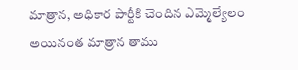మాత్రాన, అధికార పార్టీకి చెందిన ఎమ్మెల్యేలం అయినంత మాత్రాన తాము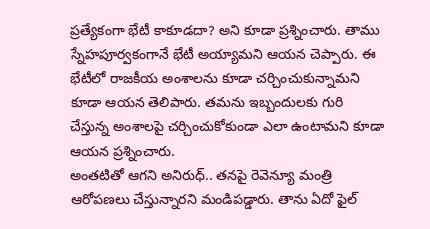ప్రత్యేకంగా భేటీ కాకూడదా? అని కూడా ప్రశ్నించారు. తాము స్నేహపూర్వకంగానే భేటీ అయ్యామని ఆయన చెప్పారు. ఈ భేటీలో రాజకీయ అంశాలను కూడా చర్చించుకున్నామని కూడా ఆయన తెలిపారు. తమను ఇబ్బందులకు గురి చేస్తున్న అంశాలపై చర్చించుకోకుండా ఎలా ఉంటామని కూడా ఆయన ప్రశ్నించారు.
అంతటితో ఆగని అనిరుధ్.. తనపై రెవెన్యూ మంత్రి ఆరోపణలు చేస్తున్నారని మండిపడ్డారు. తాను ఏదో ఫైల్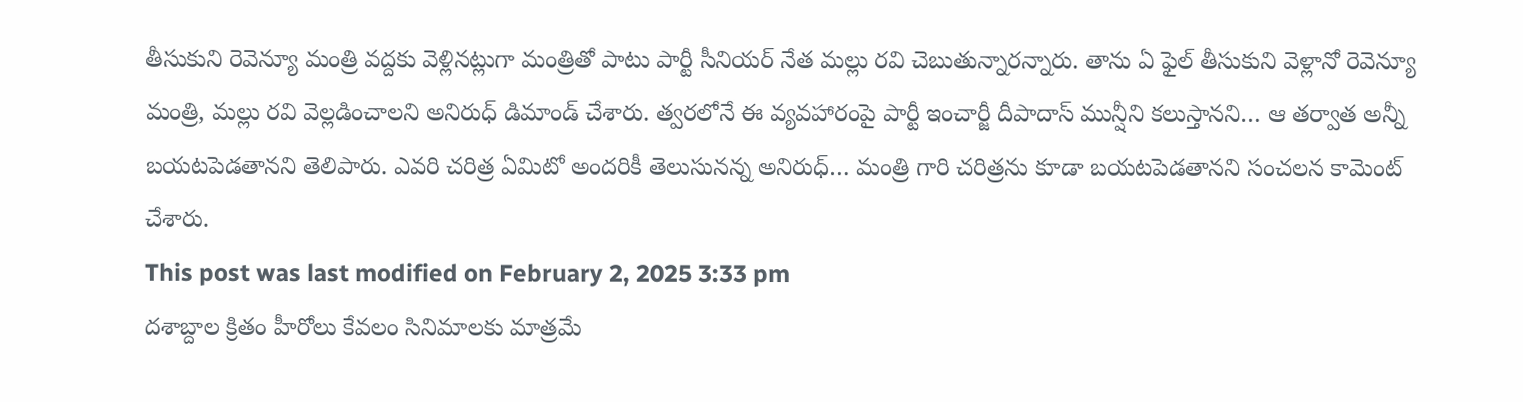తీసుకుని రెవెన్యూ మంత్రి వద్దకు వెళ్లినట్లుగా మంత్రితో పాటు పార్టీ సీనియర్ నేత మల్లు రవి చెబుతున్నారన్నారు. తాను ఏ ఫైల్ తీసుకుని వెళ్లానో రెవెన్యూ మంత్రి, మల్లు రవి వెల్లడించాలని అనిరుధ్ డిమాండ్ చేశారు. త్వరలోనే ఈ వ్యవహారంపై పార్టీ ఇంచార్జీ దీపాదాస్ మున్షీని కలుస్తానని… ఆ తర్వాత అన్నీ బయటపెడతానని తెలిపారు. ఎవరి చరిత్ర ఏమిటో అందరికీ తెలుసునన్న అనిరుధ్… మంత్రి గారి చరిత్రను కూడా బయటపెడతానని సంచలన కామెంట్ చేశారు.
This post was last modified on February 2, 2025 3:33 pm
దశాబ్దాల క్రితం హీరోలు కేవలం సినిమాలకు మాత్రమే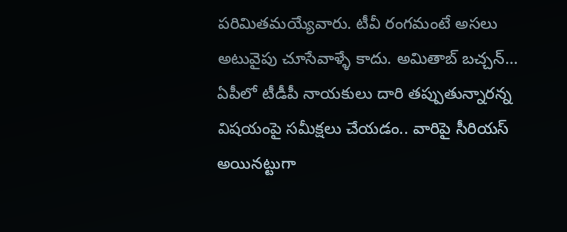పరిమితమయ్యేవారు. టీవీ రంగమంటే అసలు అటువైపు చూసేవాళ్ళే కాదు. అమితాబ్ బచ్చన్…
ఏపీలో టీడీపీ నాయకులు దారి తప్పుతున్నారన్న విషయంపై సమీక్షలు చేయడం.. వారిపై సీరియస్ అయినట్టుగా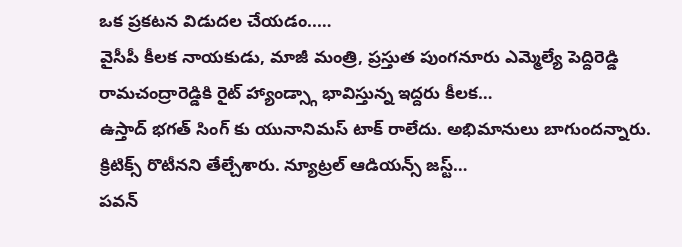ఒక ప్రకటన విడుదల చేయడం..…
వైసీపీ కీలక నాయకుడు, మాజీ మంత్రి, ప్రస్తుత పుంగనూరు ఎమ్మెల్యే పెద్దిరెడ్డి రామచంద్రారెడ్డికి రైట్ హ్యాండ్స్గా భావిస్తున్న ఇద్దరు కీలక…
ఉస్తాద్ భగత్ సింగ్ కు యునానిమస్ టాక్ రాలేదు. అభిమానులు బాగుందన్నారు. క్రిటిక్స్ రొటీనని తేల్చేశారు. న్యూట్రల్ ఆడియన్స్ జస్ట్…
పవన్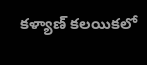కళ్యాణ్ కలయికలో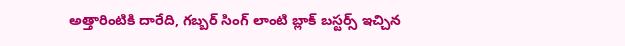అత్తారింటికి దారేది, గబ్బర్ సింగ్ లాంటి బ్లాక్ బస్టర్స్ ఇచ్చిన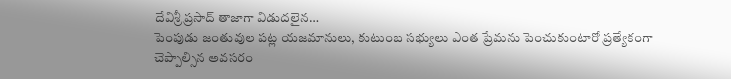దేవిశ్రీ ప్రసాద్ తాజాగా విడుదలైన…
పెంపుడు జంతువుల పట్ల యజమానులు, కుటుంబ సభ్యులు ఎంత ప్రేమను పెంచుకుంటారో ప్రత్యేకంగా చెప్పాల్సిన అవసరం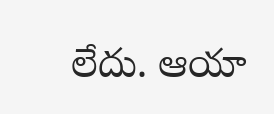లేదు. ఆయా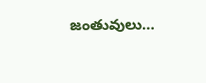జంతువులు…